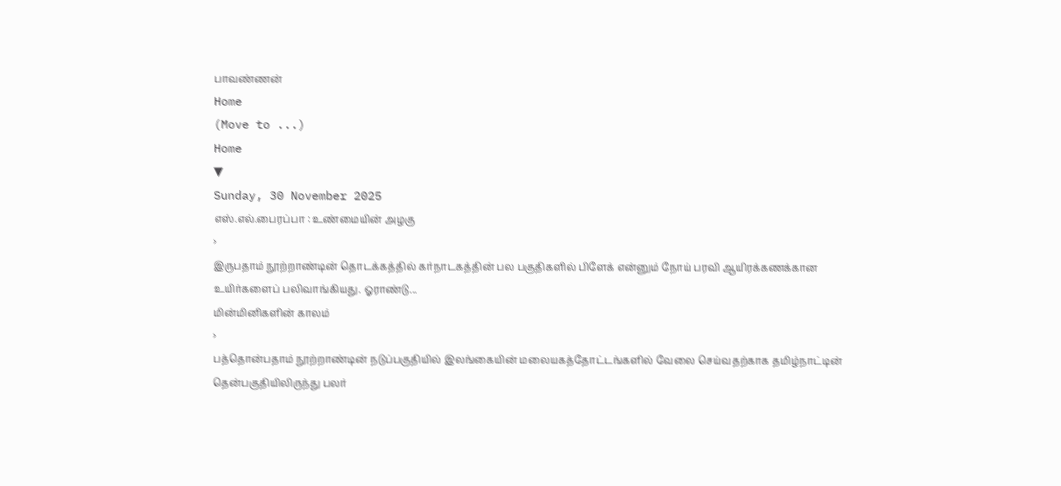பாவண்ணன்
Home
(Move to ...)
Home
▼
Sunday, 30 November 2025
எஸ்.எல்.பைரப்பா : உண்மையின் அழகு
›
இருபதாம் நூற்றாண்டின் தொடக்கத்தில் கர்நாடகத்தின் பல பகுதிகளில் பிளேக் என்னும் நோய் பரவி ஆயிரக்கணக்கான உயிர்களைப் பலிவாங்கியது. ஓராண்டு...
மின்மினிகளின் காலம்
›
பத்தொன்பதாம் நூற்றாண்டின் நடுப்பகுதியில் இலங்கையின் மலையகத்தோட்டங்களில் வேலை செய்வதற்காக தமிழ்நாட்டின் தென்பகுதியிலிருந்து பலர்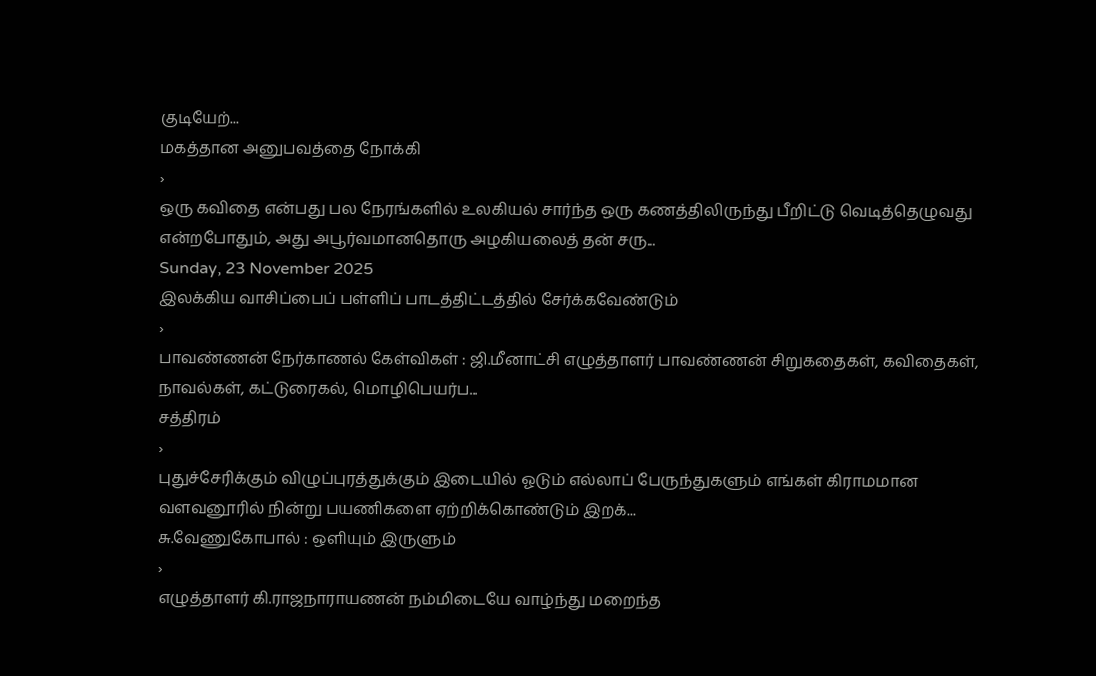குடியேற்...
மகத்தான அனுபவத்தை நோக்கி
›
ஒரு கவிதை என்பது பல நேரங்களில் உலகியல் சார்ந்த ஒரு கணத்திலிருந்து பீறிட்டு வெடித்தெழுவது என்றபோதும், அது அபூர்வமானதொரு அழகியலைத் தன் சரு...
Sunday, 23 November 2025
இலக்கிய வாசிப்பைப் பள்ளிப் பாடத்திட்டத்தில் சேர்க்கவேண்டும்
›
பாவண்ணன் நேர்காணல் கேள்விகள் : ஜி.மீனாட்சி எழுத்தாளர் பாவண்ணன் சிறுகதைகள், கவிதைகள், நாவல்கள், கட்டுரைகல், மொழிபெயர்ப...
சத்திரம்
›
புதுச்சேரிக்கும் விழுப்புரத்துக்கும் இடையில் ஓடும் எல்லாப் பேருந்துகளும் எங்கள் கிராமமான வளவனூரில் நின்று பயணிகளை ஏற்றிக்கொண்டும் இறக்...
சு.வேணுகோபால் : ஒளியும் இருளும்
›
எழுத்தாளர் கி.ராஜநாராயணன் நம்மிடையே வாழ்ந்து மறைந்த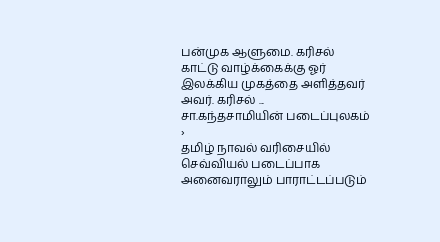பன்முக ஆளுமை. கரிசல் காட்டு வாழ்க்கைக்கு ஓர் இலக்கிய முகத்தை அளித்தவர் அவர். கரிசல் ...
சா.கந்தசாமியின் படைப்புலகம்
›
தமிழ் நாவல் வரிசையில் செவ்வியல் படைப்பாக அனைவராலும் பாராட்டப்படும்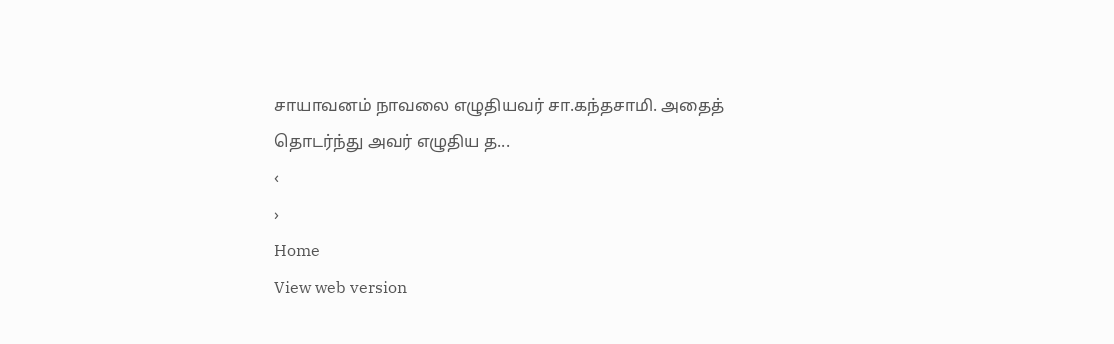சாயாவனம் நாவலை எழுதியவர் சா.கந்தசாமி. அதைத் தொடர்ந்து அவர் எழுதிய த...
‹
›
Home
View web version